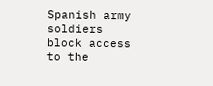Spanish army soldiers block access to the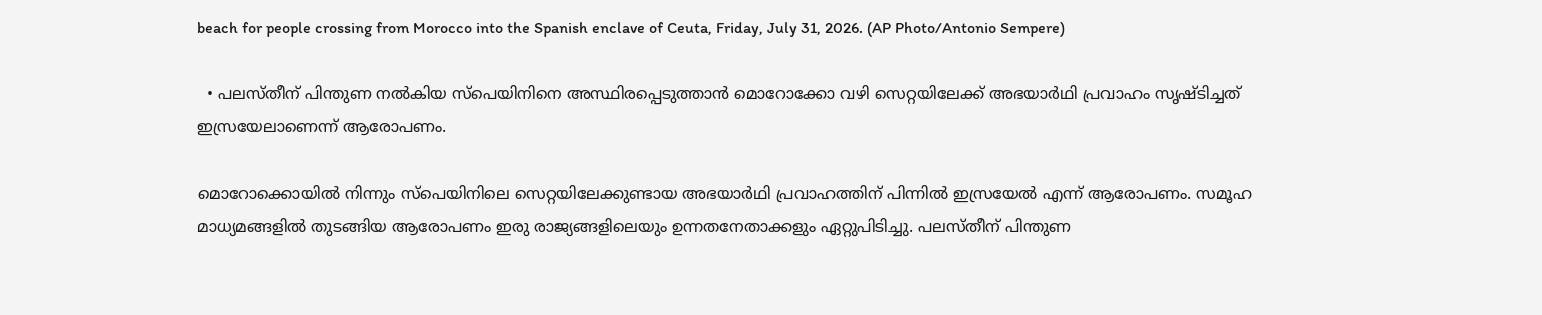beach for people crossing from Morocco into the Spanish enclave of Ceuta, Friday, July 31, 2026. (AP Photo/Antonio Sempere)

  • പലസ്തീന് പിന്തുണ നൽകിയ സ്പെയിനിനെ അസ്ഥിരപ്പെടുത്താൻ മൊറോക്കോ വഴി സെറ്റയിലേക്ക് അഭയാർഥി പ്രവാഹം സൃഷ്ടിച്ചത് ഇസ്രയേലാണെന്ന് ആരോപണം.

മൊറോക്കൊയില്‍ നിന്നും സ്പെയിനിലെ സെറ്റയിലേക്കുണ്ടായ അഭയാര്‍ഥി പ്രവാഹത്തിന് പിന്നില്‍ ഇസ്രയേല്‍ എന്ന് ആരോപണം. സമൂഹ മാധ്യമങ്ങളില്‍ തുടങ്ങിയ ആരോപണം ഇരു രാജ്യങ്ങളിലെയും ഉന്നതനേതാക്കളും ഏറ്റുപിടിച്ചു. പലസ്തീന് പിന്തുണ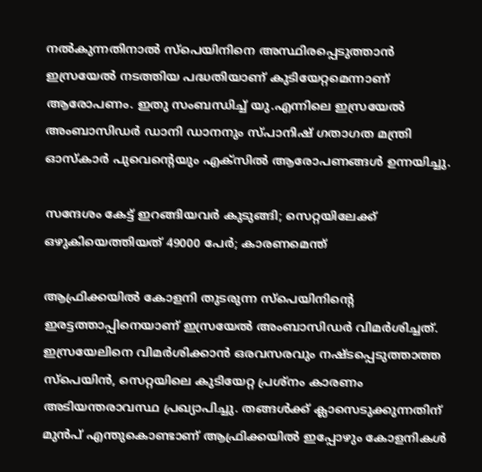നല്‍കുന്നതിനാല്‍ സ്പെയിനിനെ അസ്ഥിരപ്പെടുത്താന്‍ ഇസ്രയേല്‍ നടത്തിയ പദ്ധതിയാണ് കുടിയേറ്റമെന്നാണ് ആരോപണം. ഇതു സംബന്ധിച്ച് യു.എന്നിലെ ഇസ്രയേല്‍ അംബാസിഡര്‍ ഡാനി ഡാനനും സ്പാനിഷ് ഗതാഗത മന്ത്രി ഓസ്കാര്‍ പുവെന്റെയും എക്സില്‍ ആരോപണങ്ങള്‍ ഉന്നയിച്ചു.

സന്ദേശം കേട്ട് ഇറങ്ങിയവര്‍ കുടുങ്ങി; സെറ്റയിലേക്ക് ഒഴുകിയെത്തിയത് 49000 പേര്‍; കാരണമെന്ത്

ആഫ്രിക്കയില്‍ കോളനി തുടരുന്ന സ്പെയിനിന്‍റെ ഇരട്ടത്താപ്പിനെയാണ് ഇസ്രയേല്‍ അംബാസിഡര്‍ വിമര്‍ശിച്ചത്. ഇസ്രയേലിനെ വിമര്‍ശിക്കാന്‍ ഒരവസരവും നഷ്ടപ്പെടുത്താത്ത സ്പെയിന്‍, സെറ്റയിലെ കുടിയേറ്റ പ്രശ്നം കാരണം അടിയന്തരാവസ്ഥ പ്രഖ്യാപിച്ചു. തങ്ങള്‍ക്ക് ക്ലാസെടുക്കുന്നതിന് മുന്‍പ് എന്തുകൊണ്ടാണ് ആഫ്രിക്കയില്‍ ഇപ്പോഴും കോളനികള്‍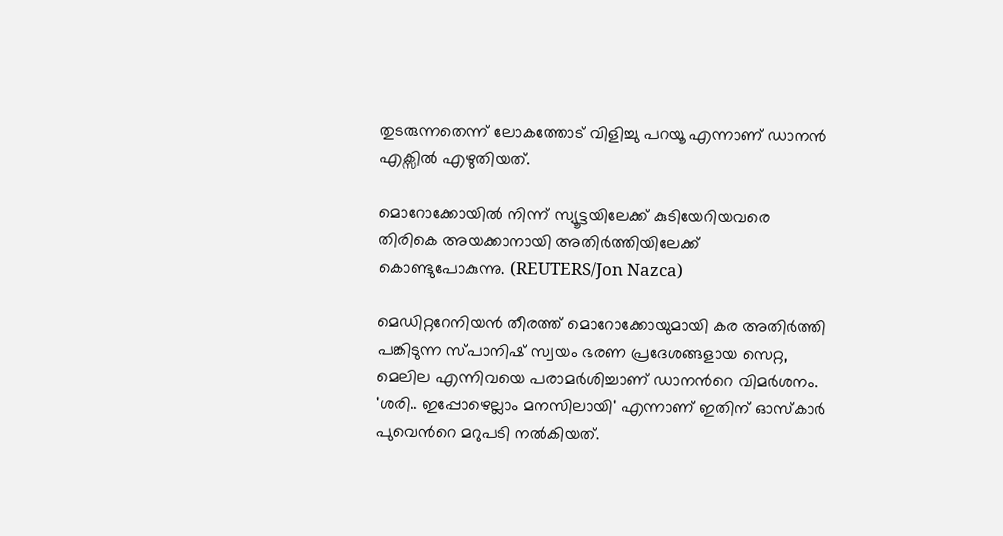തുടരുന്നതെന്ന് ലോകത്തോട് വിളിച്ചു പറയൂ എന്നാണ് ഡാനന്‍ എക്സില്‍ എഴുതിയത്.

മൊറോക്കോയിൽ നിന്ന് സ്യൂട്ടയിലേക്ക് കുടിയേറിയവരെ തിരികെ അയക്കാനായി അതിർത്തിയിലേക്ക് കൊണ്ടുപോകുന്നു. (REUTERS/Jon Nazca)

മെഡിറ്ററേനിയന്‍ തീരത്ത് മൊറോക്കോയുമായി കര അതിര്‍ത്തി പങ്കിടുന്ന സ്പാനിഷ് സ്വയം ഭരണ പ്രദേശങ്ങളായ സെറ്റ, മെലില എന്നിവയെ പരാമര്‍ശിച്ചാണ് ഡാനന്‍റെ വിമര്‍ശനം. 'ശരി.. ഇപ്പോഴെല്ലാം മനസിലായി' എന്നാണ് ഇതിന് ഓസ്കാര്‍ പുവെന്‍റെ മറുപടി നല്‍കിയത്.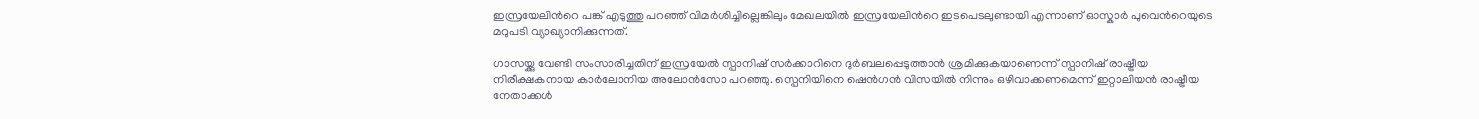ഇസ്രയേലിന്‍റെ പങ്ക് എടുത്തു പറഞ്ഞ് വിമര്‍ശിച്ചില്ലെങ്കിലും മേഖലയില്‍ ഇസ്രയേലിന്‍റെ ഇടപെടലുണ്ടായി എന്നാണ് ഓസ്കാര്‍ പുവെന്‍റെയുടെ മറുപടി വ്യാഖ്യാനിക്കുന്നത്.

ഗാസയ്ക്കു വേണ്ടി സംസാരിച്ചതിന് ഇസ്രയേല്‍ സ്പാനിഷ് സര്‍ക്കാറിനെ ദുര്‍ബലപ്പെടുത്താന്‍ ശ്രമിക്കുകയാണെന്ന് സ്പാനിഷ് രാഷ്ട്രീയ നിരീക്ഷകനായ കാര്‍ലോനിയ അലോന്‍സോ പറഞ്ഞു. സ്പെനിയിനെ ഷെന്‍ഗന്‍ വിസയില്‍ നിന്നും ഒഴിവാക്കണമെന്ന് ഇറ്റാലിയന്‍ രാഷ്ട്രീയ നേതാക്കള്‍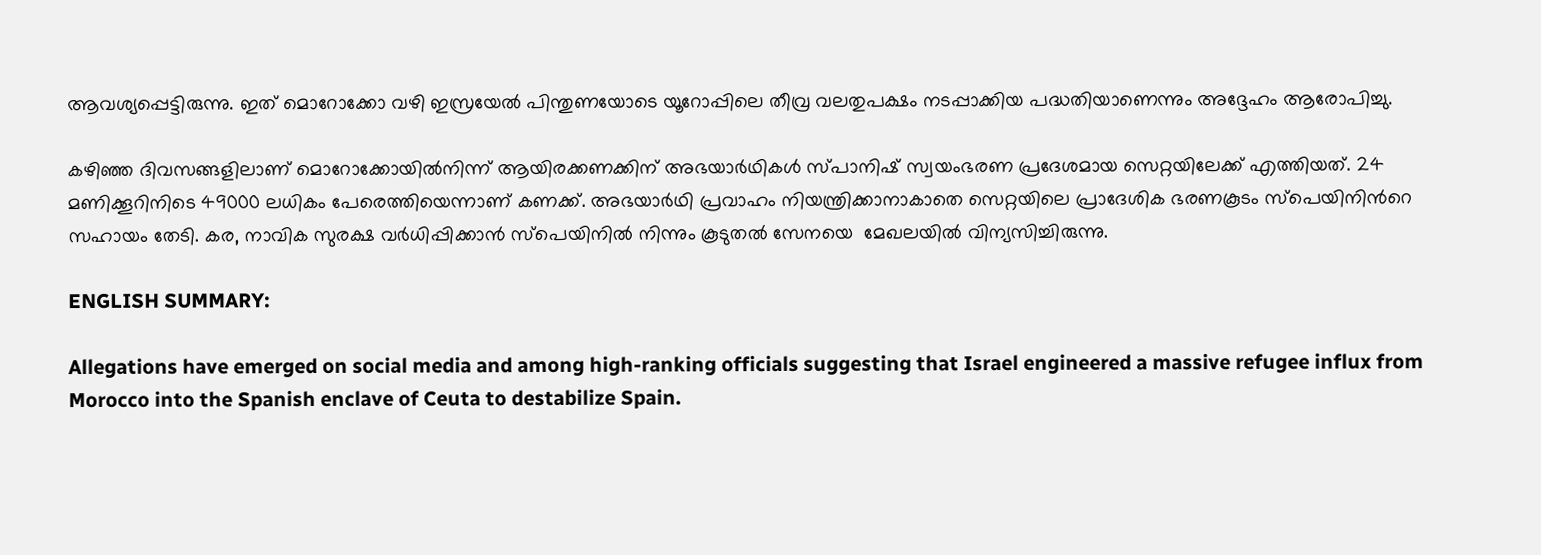ആവശ്യപ്പെട്ടിരുന്നു. ഇത് മൊറോക്കോ വഴി ഇസ്രയേല്‍ പിന്തുണയോടെ യൂറോപ്പിലെ തീവ്ര വലതുപക്ഷം നടപ്പാക്കിയ പദ്ധതിയാണെന്നും അദ്ദേഹം ആരോപിച്ചു.

കഴിഞ്ഞ ദിവസങ്ങളിലാണ് മൊറോക്കോയിൽനിന്ന് ആയിരക്കണക്കിന് അഭയാർഥികൾ സ്പാനിഷ് സ്വയംഭരണ പ്രദേശമായ സെറ്റയിലേക്ക് എത്തിയത്. 24 മണിക്കൂറിനിടെ 49000 ലധികം പേരെത്തിയെന്നാണ് കണക്ക്. അഭയാര്‍ഥി പ്രവാഹം നിയന്ത്രിക്കാനാകാതെ സെറ്റയിലെ പ്രാദേശിക ഭരണകൂടം സ്പെയിനിന്‍റെ സഹായം തേടി. കര, നാവിക സുരക്ഷ വര്‍ധിപ്പിക്കാന്‍ സ്പെയിനില്‍ നിന്നും കൂടുതല്‍ സേനയെ  മേഖലയില്‍ വിന്യസിച്ചിരുന്നു.

ENGLISH SUMMARY:

Allegations have emerged on social media and among high-ranking officials suggesting that Israel engineered a massive refugee influx from Morocco into the Spanish enclave of Ceuta to destabilize Spain.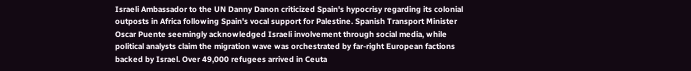Israeli Ambassador to the UN Danny Danon criticized Spain's hypocrisy regarding its colonial outposts in Africa following Spain's vocal support for Palestine. Spanish Transport Minister Oscar Puente seemingly acknowledged Israeli involvement through social media, while political analysts claim the migration wave was orchestrated by far-right European factions backed by Israel. Over 49,000 refugees arrived in Ceuta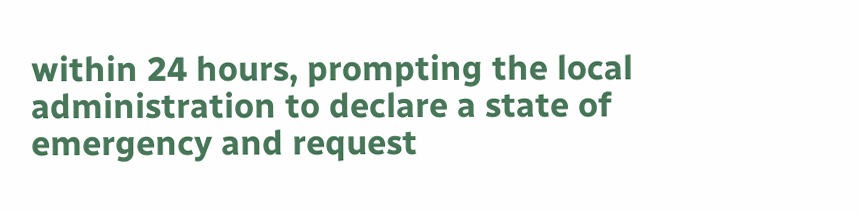within 24 hours, prompting the local administration to declare a state of emergency and request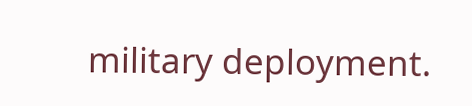military deployment.